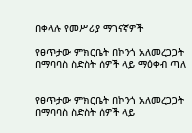በቀላሉ የመሥሪያ ማገናኛዎች

የፀጥታው ምክርቤት በኮንጎ አለመረጋጋት በማባባስ ስድስት ሰዎች ላይ ማዕቀብ ጣለ


የፀጥታው ምክርቤት በኮንጎ አለመረጋጋት በማባባስ ስድስት ሰዎች ላይ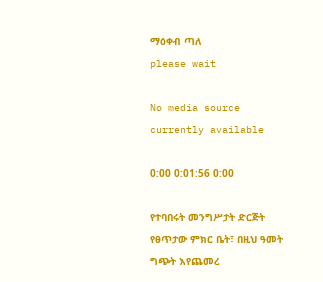ማዕቀብ ጣለ
please wait

No media source currently available

0:00 0:01:56 0:00

የተባበሩት መንግሥታት ድርጅት የፀጥታው ምክር ቤት፣ በዚህ ዓመት ግጭት እየጨመረ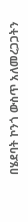በሄደባት ኮንጎ ውስጥ አለመረጋጋትን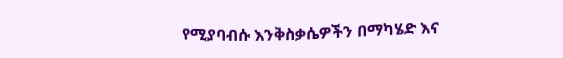የሚያባብሱ እንቅስቃሴዎችን በማካሄድ እና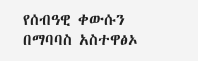የሰብዓዊ ቀውሱን በማባባስ አስተዋፅኦ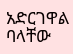አድርገዋል ባላቸው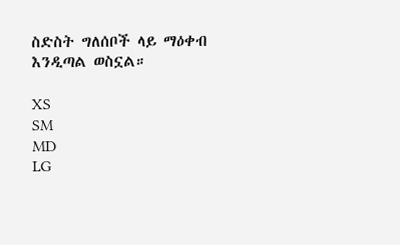ስድስት ግለሰቦች ላይ ማዕቀብ እንዲጣል ወስኗል።

XS
SM
MD
LG